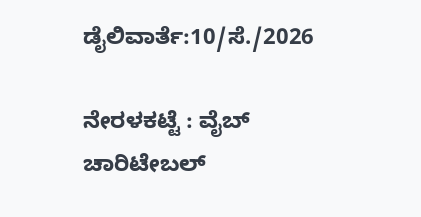ಡೈಲಿವಾರ್ತೆ:10/ಸೆ./2026

ನೇರಳಕಟ್ಟೆ : ವೈಬ್ ಚಾರಿಟೇಬಲ್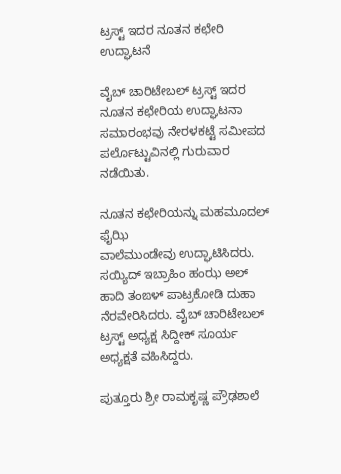ಟ್ರಸ್ಟ್ ಇದರ ನೂತನ ಕಛೇರಿ ಉದ್ಘಾಟನೆ

ವೈಬ್ ಚಾರಿಟೇಬಲ್ ಟ್ರಸ್ಟ್ ಇದರ ನೂತನ ಕಛೇರಿಯ ಉದ್ಘಾಟನಾ ಸಮಾರಂಭವು ನೇರಳಕಟ್ಟೆ ಸಮೀಪದ ಪರ್ಲೊಟ್ಟುವಿನಲ್ಲಿ ಗುರುವಾರ ನಡೆಯಿತು.

ನೂತನ ಕಛೇರಿಯನ್ನು ಮಹಮೂದಲ್ ಫೈಝಿ
ವಾಲೆಮುಂಡೇವು ಉದ್ಘಾಟಿಸಿದರು.
ಸಯ್ಯಿದ್ ಇಬ್ರಾಹಿಂ ಹಂಝ ಅಲ್ ಹಾದಿ ತಂಙಳ್ ಪಾಟ್ರಕೋಡಿ ದುಹಾ ನೆರವೇರಿಸಿದರು. ವೈಬ್ ಚಾರಿಟೇಬಲ್ ಟ್ರಸ್ಟ್ ಅಧ್ಯಕ್ಷ ಸಿದ್ದೀಕ್ ಸೂರ್ಯ ಅಧ್ಯಕ್ಷತೆ ವಹಿಸಿದ್ದರು.

ಪುತ್ತೂರು ಶ್ರೀ ರಾಮಕೃಷ್ಣ ಪ್ರೌಢಶಾಲೆ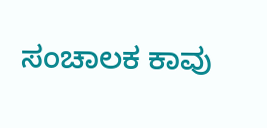ಸಂಚಾಲಕ ಕಾವು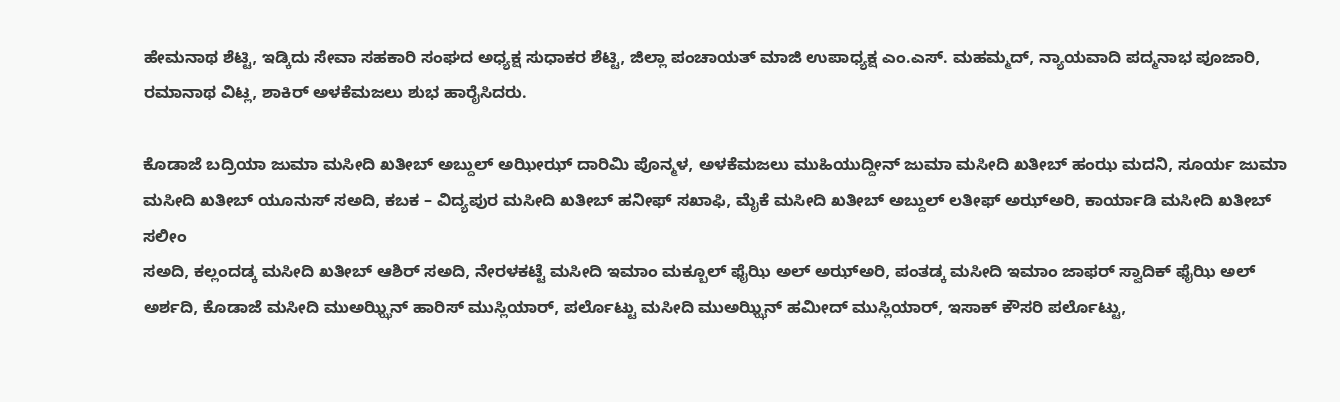ಹೇಮನಾಥ ಶೆಟ್ಟಿ, ಇಡ್ಕಿದು ಸೇವಾ ಸಹಕಾರಿ ಸಂಘದ ಅಧ್ಯಕ್ಷ ಸುಧಾಕರ ಶೆಟ್ಟಿ, ಜಿಲ್ಲಾ ಪಂಚಾಯತ್ ಮಾಜಿ ಉಪಾಧ್ಯಕ್ಷ ಎಂ.ಎಸ್. ಮಹಮ್ಮದ್, ನ್ಯಾಯವಾದಿ ಪದ್ಮನಾಭ ಪೂಜಾರಿ, ರಮಾನಾಥ ವಿಟ್ಲ, ಶಾಕಿರ್ ಅಳಕೆಮಜಲು ಶುಭ ಹಾರೈಸಿದರು.

ಕೊಡಾಜೆ ಬದ್ರಿಯಾ ಜುಮಾ ಮಸೀದಿ ಖತೀಬ್ ಅಬ್ದುಲ್ ಅಝೀಝ್ ದಾರಿಮಿ ಪೊನ್ಮಳ, ಅಳಕೆಮಜಲು ಮುಹಿಯುದ್ದೀನ್ ಜುಮಾ ಮಸೀದಿ ಖತೀಬ್ ಹಂಝ ಮದನಿ, ಸೂರ್ಯ ಜುಮಾ ಮಸೀದಿ ಖತೀಬ್ ಯೂನುಸ್ ಸಅದಿ, ಕಬಕ – ವಿದ್ಯಪುರ ಮಸೀದಿ ಖತೀಬ್ ಹನೀಫ್ ಸಖಾಫಿ, ಮೈಕೆ ಮಸೀದಿ ಖತೀಬ್ ಅಬ್ದುಲ್ ಲತೀಫ್ ಅಝ್ಅರಿ, ಕಾರ್ಯಾಡಿ ಮಸೀದಿ ಖತೀಬ್ ಸಲೀಂ
ಸಅದಿ, ಕಲ್ಲಂದಡ್ಕ ಮಸೀದಿ ಖತೀಬ್ ಆಶಿರ್ ಸಅದಿ, ನೇರಳಕಟ್ಟೆ ಮಸೀದಿ ಇಮಾಂ ಮಕ್ಬೂಲ್ ಫೈಝಿ ಅಲ್ ಅಝ್ಅರಿ, ಪಂತಡ್ಕ ಮಸೀದಿ ಇಮಾಂ ಜಾಫರ್ ಸ್ವಾದಿಕ್ ಫೈಝಿ ಅಲ್ ಅರ್ಶದಿ, ಕೊಡಾಜೆ ಮಸೀದಿ ಮುಅಝ್ಝಿನ್ ಹಾರಿಸ್ ಮುಸ್ಲಿಯಾರ್, ಪರ್ಲೊಟ್ಟು ಮಸೀದಿ ಮುಅಝ್ಝಿನ್ ಹಮೀದ್ ಮುಸ್ಲಿಯಾರ್, ಇಸಾಕ್ ಕೌಸರಿ ಪರ್ಲೊಟ್ಟು,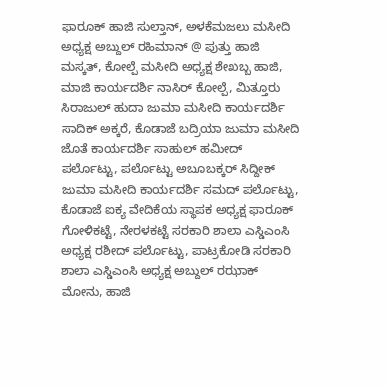ಫಾರೂಕ್ ಹಾಜಿ ಸುಲ್ತಾನ್, ಅಳಕೆಮಜಲು ಮಸೀದಿ ಅಧ್ಯಕ್ಷ ಅಬ್ದುಲ್ ರಹಿಮಾನ್ @ ಪುತ್ತು ಹಾಜಿ ಮಸ್ಕತ್, ಕೋಲ್ಪೆ ಮಸೀದಿ ಅಧ್ಯಕ್ಷ ಶೇಖಬ್ಬ ಹಾಜಿ, ಮಾಜಿ ಕಾರ್ಯದರ್ಶಿ ನಾಸಿರ್ ಕೋಲ್ಪೆ, ಮಿತ್ತೂರು ಸಿರಾಜುಲ್ ಹುದಾ ಜುಮಾ ಮಸೀದಿ ಕಾರ್ಯದರ್ಶಿ ಸಾದಿಕ್ ಅಕ್ಕರೆ, ಕೊಡಾಜೆ ಬದ್ರಿಯಾ ಜುಮಾ ಮಸೀದಿ ಜೊತೆ ಕಾರ್ಯದರ್ಶಿ ಸಾಹುಲ್ ಹಮೀದ್ ಪರ್ಲೊಟ್ಟು, ಪರ್ಲೊಟ್ಟು ಅಬೂಬಕ್ಕರ್ ಸಿದ್ದೀಕ್ ಜುಮಾ ಮಸೀದಿ ಕಾರ್ಯದರ್ಶಿ ಸಮದ್ ಪರ್ಲೊಟ್ಟು, ಕೊಡಾಜೆ ಐಕ್ಯ ವೇದಿಕೆಯ ಸ್ಥಾಪಕ ಅಧ್ಯಕ್ಷ ಫಾರೂಕ್ ಗೋಳಿಕಟ್ಟೆ, ನೇರಳಕಟ್ಟೆ ಸರಕಾರಿ ಶಾಲಾ ಎಸ್ಡಿಎಂಸಿ ಅಧ್ಯಕ್ಷ ರಶೀದ್ ಪರ್ಲೊಟ್ಟು, ಪಾಟ್ರಕೋಡಿ ಸರಕಾರಿ ಶಾಲಾ ಎಸ್ಡಿಎಂಸಿ ಅಧ್ಯಕ್ಷ ಅಬ್ದುಲ್ ರಝಾಕ್ ಮೋನು, ಹಾಜಿ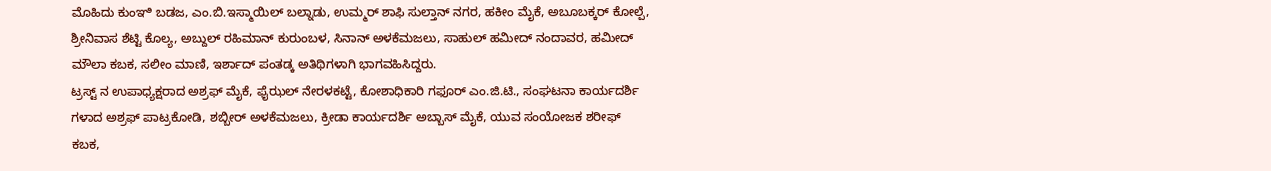ಮೊಹಿದು ಕುಂಞಿ ಬಡಜ, ಎಂ.ಬಿ.ಇಸ್ಮಾಯಿಲ್ ಬಲ್ನಾಡು, ಉಮ್ಮರ್ ಶಾಫಿ ಸುಲ್ತಾನ್ ನಗರ, ಹಕೀಂ ಮೈಕೆ, ಅಬೂಬಕ್ಕರ್ ಕೋಲ್ಪೆ, ಶ್ರೀನಿವಾಸ ಶೆಟ್ಟಿ ಕೊಲ್ಯ, ಅಬ್ದುಲ್ ರಹಿಮಾನ್ ಕುರುಂಬಳ, ಸಿನಾನ್ ಅಳಕೆಮಜಲು, ಸಾಹುಲ್ ಹಮೀದ್ ನಂದಾವರ, ಹಮೀದ್ ಮೌಲಾ ಕಬಕ, ಸಲೀಂ ಮಾಣಿ, ಇರ್ಶಾದ್ ಪಂತಡ್ಕ ಅತಿಥಿಗಳಾಗಿ ಭಾಗವಹಿಸಿದ್ದರು.
ಟ್ರಸ್ಟ್ ನ ಉಪಾಧ್ಯಕ್ಷರಾದ ಅಶ್ರಫ್ ಮೈಕೆ, ಫೈಝಲ್ ನೇರಳಕಟ್ಟೆ, ಕೋಶಾಧಿಕಾರಿ ಗಫೂರ್ ಎಂ.ಜಿ.ಟಿ., ಸಂಘಟನಾ ಕಾರ್ಯದರ್ಶಿ ಗಳಾದ ಅಶ್ರಫ್ ಪಾಟ್ರಕೋಡಿ, ಶಬ್ಬೀರ್ ಅಳಕೆಮಜಲು, ಕ್ರೀಡಾ ಕಾರ್ಯದರ್ಶಿ ಅಬ್ಬಾಸ್ ಮೈಕೆ, ಯುವ ಸಂಯೋಜಕ ಶರೀಫ್ ಕಬಕ,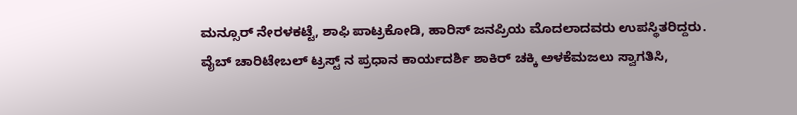ಮನ್ಸೂರ್ ನೇರಳಕಟ್ಟೆ, ಶಾಫಿ ಪಾಟ್ರಕೋಡಿ, ಹಾರಿಸ್ ಜನಪ್ರಿಯ ಮೊದಲಾದವರು ಉಪಸ್ಥಿತರಿದ್ದರು.
ವೈಬ್ ಚಾರಿಟೇಬಲ್ ಟ್ರಸ್ಟ್ ನ ಪ್ರಧಾನ ಕಾರ್ಯದರ್ಶಿ ಶಾಕಿರ್ ಚಕ್ಕಿ ಅಳಕೆಮಜಲು ಸ್ವಾಗತಿಸಿ,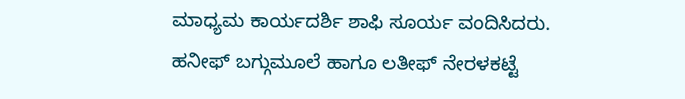ಮಾಧ್ಯಮ ಕಾರ್ಯದರ್ಶಿ ಶಾಫಿ ಸೂರ್ಯ ವಂದಿಸಿದರು. ಹನೀಫ್ ಬಗ್ಗುಮೂಲೆ ಹಾಗೂ ಲತೀಫ್ ನೇರಳಕಟ್ಟೆ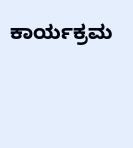ಕಾರ್ಯಕ್ರಮ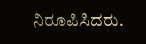ನಿರೂಪಿಸಿದರು.